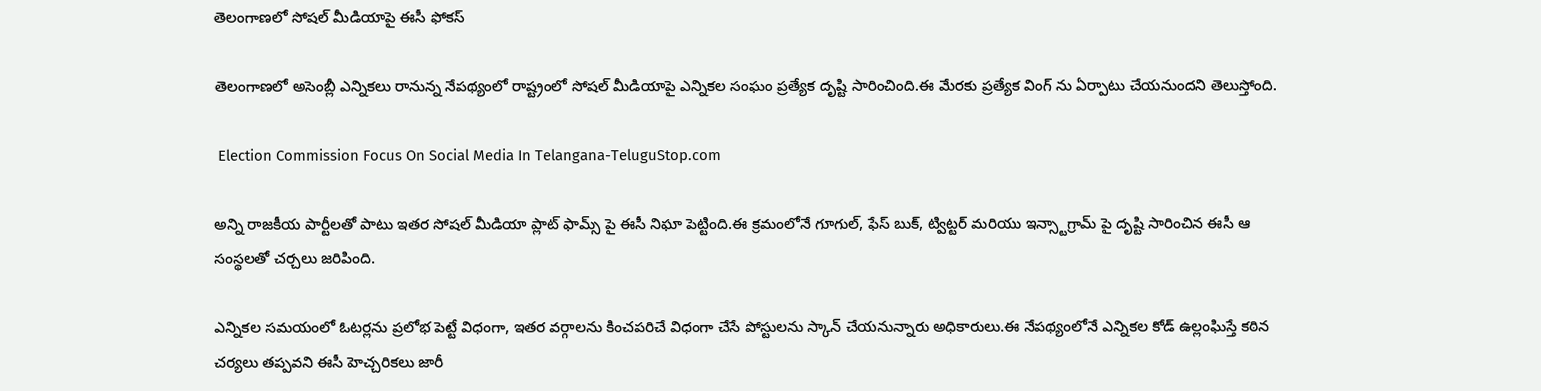తెలంగాణలో సోషల్ మీడియాపై ఈసీ ఫోకస్

తెలంగాణలో అసెంబ్లీ ఎన్నికలు రానున్న నేపథ్యంలో రాష్ట్రంలో సోషల్ మీడియాపై ఎన్నికల సంఘం ప్రత్యేక దృష్టి సారించింది.ఈ మేరకు ప్రత్యేక వింగ్ ను ఏర్పాటు చేయనుందని తెలుస్తోంది.

 Election Commission Focus On Social Media In Telangana-TeluguStop.com

అన్ని రాజకీయ పార్టీలతో పాటు ఇతర సోషల్ మీడియా ప్లాట్ ఫామ్స్ పై ఈసీ నిఘా పెట్టింది.ఈ క్రమంలోనే గూగుల్, ఫేస్ బుక్, ట్విట్టర్ మరియు ఇన్స్టాగ్రామ్ పై దృష్టి సారించిన ఈసీ ఆ సంస్థలతో చర్చలు జరిపింది.

ఎన్నికల సమయంలో ఓటర్లను ప్రలోభ పెట్టే విధంగా, ఇతర వర్గాలను కించపరిచే విధంగా చేసే పోస్టులను స్కాన్ చేయనున్నారు అధికారులు.ఈ నేపథ్యంలోనే ఎన్నికల కోడ్ ఉల్లంఘిస్తే కఠిన చర్యలు తప్పవని ఈసీ హెచ్చరికలు జారీ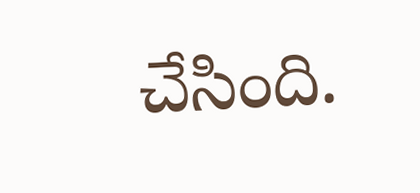చేసింది.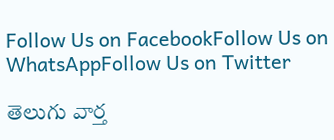Follow Us on FacebookFollow Us on WhatsAppFollow Us on Twitter

తెలుగు వార్త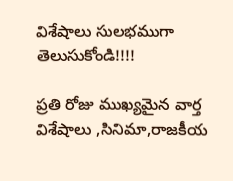విశేషాలు సులభముగా తెలుసుకోండి!!!!

ప్రతి రోజు ముఖ్యమైన వార్త విశేషాలు ,సినిమా,రాజకీయ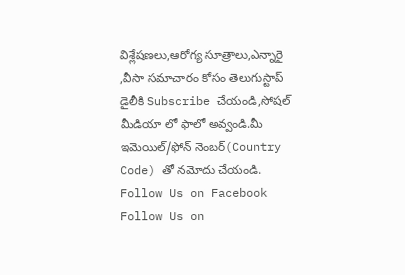విశ్లేషణలు,ఆరోగ్య సూత్రాలు,ఎన్నారై ,వీసా సమాచారం కోసం తెలుగుస్టాప్ డైలీకి Subscribe చేయండి,సోషల్ మీడియా లో ఫాలో అవ్వండి.మీ ఇమెయిల్/ఫోన్ నెంబర్(Country Code) తో నమోదు చేయండి.
Follow Us on Facebook Follow Us on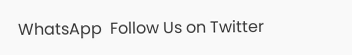WhatsApp  Follow Us on Twitter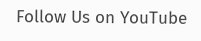Follow Us on YouTube